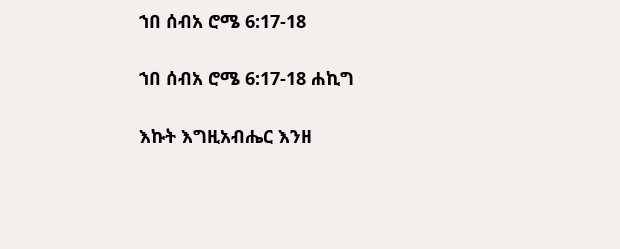ኀበ ሰብአ ሮሜ 6:17-18

ኀበ ሰብአ ሮሜ 6:17-18 ሐኪግ

እኩት እግዚአብሔር እንዘ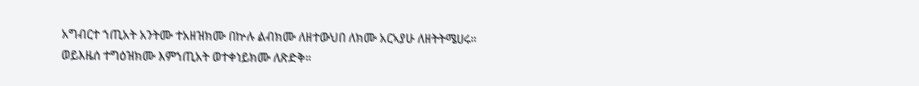አግብርተ ኀጢአት አንትሙ ተአዘዝክሙ በኵሉ ልብክሙ ለዘተውህበ ለክሙ አርኣያሁ ለዘትትሜሀሩ። ወይእዜሰ ተግዕዝክሙ እምኀጢአት ወተቀነይክሙ ለጽድቅ።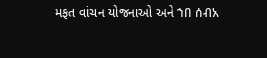મફત વાંચન યોજનાઓ અને ኀበ ሰብአ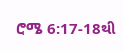ሮሜ 6:17-18થી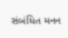સંબંધિત મનન